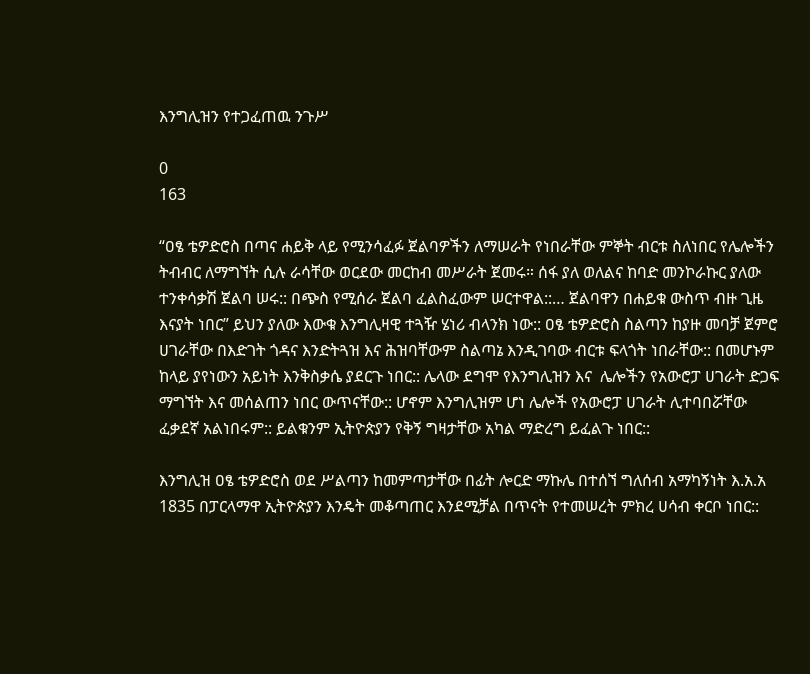እንግሊዝን የተጋፈጠዉ ንጉሥ

0
163

“ዐፄ ቴዎድሮስ በጣና ሐይቅ ላይ የሚንሳፈፉ ጀልባዎችን ለማሠራት የነበራቸው ምኞት ብርቱ ስለነበር የሌሎችን ትብብር ለማግኘት ሲሉ ራሳቸው ወርደው መርከብ መሥራት ጀመሩ። ሰፋ ያለ ወለልና ከባድ መንኮራኩር ያለው ተንቀሳቃሽ ጀልባ ሠሩ:: በጭስ የሚሰራ ጀልባ ፈልስፈውም ሠርተዋል::… ጀልባዋን በሐይቁ ውስጥ ብዙ ጊዜ እናያት ነበር” ይህን ያለው እውቁ እንግሊዛዊ ተጓዥ ሄነሪ ብላንክ ነው:: ዐፄ ቴዎድሮስ ስልጣን ከያዙ መባቻ ጀምሮ ሀገራቸው በእድገት ጎዳና እንድትጓዝ እና ሕዝባቸውም ስልጣኔ እንዲገባው ብርቱ ፍላጎት ነበራቸው:: በመሆኑም ከላይ ያየነውን አይነት እንቅስቃሴ ያደርጉ ነበር:: ሌላው ደግሞ የእንግሊዝን እና  ሌሎችን የአውሮፓ ሀገራት ድጋፍ ማግኘት እና መሰልጠን ነበር ውጥናቸው:: ሆኖም እንግሊዝም ሆነ ሌሎች የአውሮፓ ሀገራት ሊተባበሯቸው ፈቃደኛ አልነበሩም:: ይልቁንም ኢትዮጵያን የቅኝ ግዛታቸው አካል ማድረግ ይፈልጉ ነበር::

እንግሊዝ ዐፄ ቴዎድሮስ ወደ ሥልጣን ከመምጣታቸው በፊት ሎርድ ማኩሌ በተሰኘ ግለሰብ አማካኝነት እ.አ.አ 1835 በፓርላማዋ ኢትዮጵያን እንዴት መቆጣጠር እንደሚቻል በጥናት የተመሠረት ምክረ ሀሳብ ቀርቦ ነበር::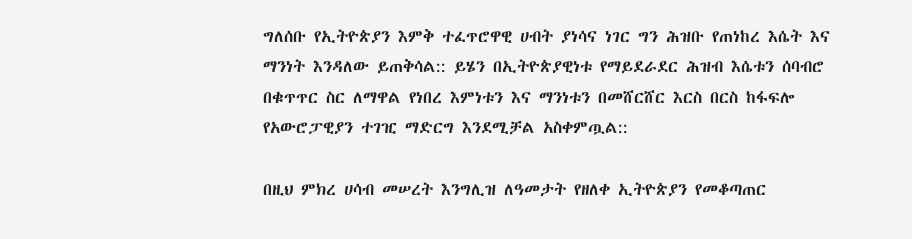ግለሰቡ የኢትዮጵያን እምቅ ተፈጥሮዋዊ ሀብት ያነሳና ነገር ግን ሕዝቡ የጠነከረ እሴት እና ማንነት እንዳለው ይጠቅሳል:: ይሄን በኢትዮጵያዊነቱ የማይደራደር ሕዝብ እሴቱን ሰባብሮ በቁጥጥር ስር ለማዋል የነበረ እምነቱን እና ማንነቱን በመሸርሸር እርስ በርስ ከፋፍሎ የአውሮፓዊያን ተገዢ ማድርግ እንደሚቻል አስቀምጧል::

በዚህ ምክረ ሀሳብ መሠረት እንግሊዝ ለዓመታት የዘለቀ ኢትዮጵያን የመቆጣጠር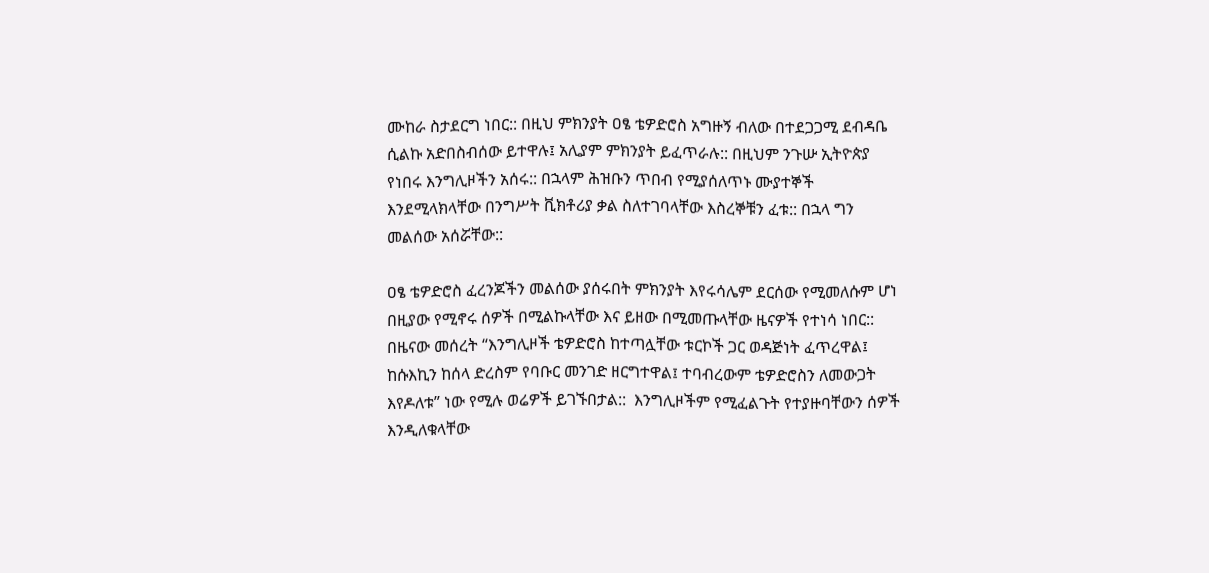ሙከራ ስታደርግ ነበር:: በዚህ ምክንያት ዐፄ ቴዎድሮስ አግዙኝ ብለው በተደጋጋሚ ደብዳቤ ሲልኩ አድበስብሰው ይተዋሉ፤ አሊያም ምክንያት ይፈጥራሉ:: በዚህም ንጉሡ ኢትዮጵያ የነበሩ እንግሊዞችን አሰሩ:: በኋላም ሕዝቡን ጥበብ የሚያሰለጥኑ ሙያተኞች እንደሚላክላቸው በንግሥት ቪክቶሪያ ቃል ስለተገባላቸው እስረኞቹን ፈቱ:: በኋላ ግን መልሰው አሰሯቸው::

ዐፄ ቴዎድሮስ ፈረንጆችን መልሰው ያሰሩበት ምክንያት እየሩሳሌም ደርሰው የሚመለሱም ሆነ በዚያው የሚኖሩ ሰዎች በሚልኩላቸው እና ይዘው በሚመጡላቸው ዜናዎች የተነሳ ነበር::  በዜናው መሰረት “እንግሊዞች ቴዎድሮስ ከተጣሏቸው ቱርኮች ጋር ወዳጅነት ፈጥረዋል፤  ከሱእኪን ከሰላ ድረስም የባቡር መንገድ ዘርግተዋል፤ ተባብረውም ቴዎድሮስን ለመውጋት እየዶለቱ” ነው የሚሉ ወሬዎች ይገኙበታል::  እንግሊዞችም የሚፈልጉት የተያዙባቸውን ሰዎች እንዲለቁላቸው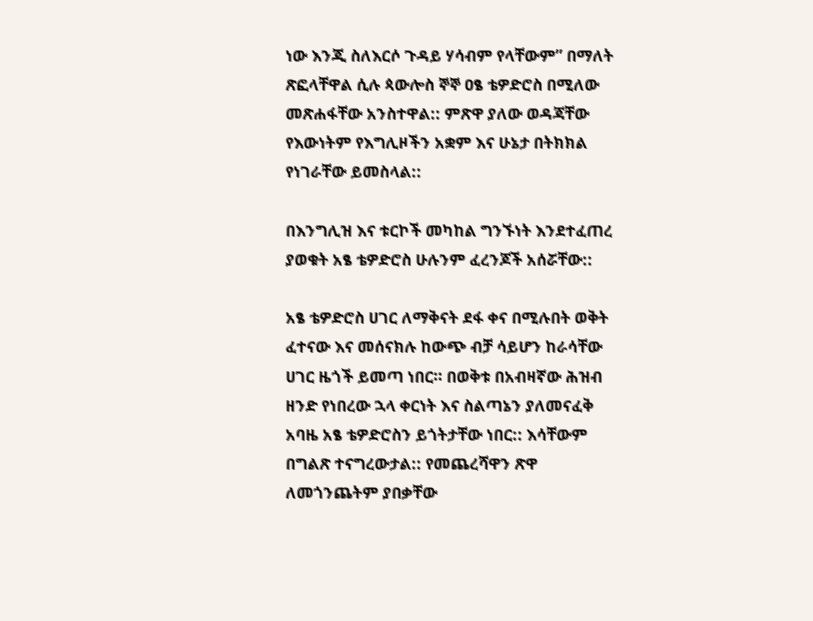ነው እንጂ ስለእርሶ ጉዳይ ሃሳብም የላቸውም” በማለት ጽፎላቸዋል ሲሉ ጳውሎስ ኞኞ ዐፄ ቴዎድሮስ በሚለው መጽሐፋቸው አንስተዋል:: ምጽዋ ያለው ወዳጃቸው የእውነትም የእግሊዞችን አቋም እና ሁኔታ በትክክል የነገራቸው ይመስላል::

በእንግሊዝ እና ቱርኮች መካከል ግንኙነት እንደተፈጠረ ያወቁት አፄ ቴዎድሮስ ሁሉንም ፈረንጆች አሰሯቸው::

አፄ ቴዎድሮስ ሀገር ለማቅናት ደፋ ቀና በሚሉበት ወቅት ፈተናው እና መሰናክሉ ከውጭ ብቻ ሳይሆን ከራሳቸው ሀገር ዜጎች ይመጣ ነበር። በወቅቱ በአብዛኛው ሕዝብ ዘንድ የነበረው ኋላ ቀርነት እና ስልጣኔን ያለመናፈቅ አባዜ አፄ ቴዎድሮስን ይጎትታቸው ነበር:: እሳቸውም በግልጽ ተናግረውታል:: የመጨረሻዋን ጽዋ ለመጎንጨትም ያበቃቸው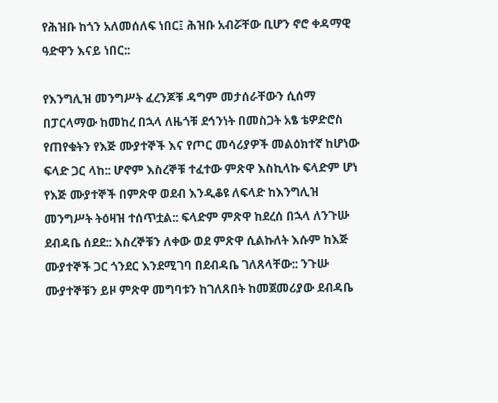የሕዝቡ ከጎን አለመሰለፍ ነበር፤ ሕዝቡ አብሯቸው ቢሆን ኖሮ ቀዳማዊ ዓድዋን እናይ ነበር::

የእንግሊዝ መንግሥት ፈረንጆቹ ዳግም መታሰራቸውን ሲሰማ በፓርላማው ከመከረ በኋላ ለዜጎቹ ደኅንነት በመስጋት አፄ ቴዎድሮስ የጠየቁትን የእጅ ሙያተኞች እና የጦር መሳሪያዎች መልዕክተኛ ከሆነው ፍላድ ጋር ላከ:: ሆኖም እስረኞቹ ተፈተው ምጽዋ እስኪላኩ ፍላድም ሆነ የእጅ ሙያተኞች በምጽዋ ወደብ እንዲቆዩ ለፍላድ ከእንግሊዝ መንግሥት ትዕዛዝ ተሰጥቷል:: ፍላድም ምጽዋ ከደረሰ በኋላ ለንጉሡ ደብዳቤ ሰደደ:: እስረኞቹን ለቀው ወደ ምጽዋ ሲልኩለት እሱም ከእጅ ሙያተኞች ጋር ጎንደር እንደሚገባ በደብዳቤ ገለጸላቸው:: ንጉሡ ሙያተኞቹን ይዞ ምጽዋ መግባቱን ከገለጸበት ከመጀመሪያው ደብዳቤ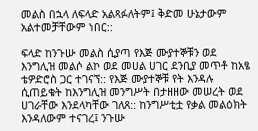መልስ በኋላ ለፍላድ አልጻፉለትም፤ ቅድመ ሁኔታውም አልተመቻቸውም ነበር::

ፍላድ ከንጉሡ መልስ ሲያጣ የእጅ ሙያተኞቹን ወደ እንግሊዝ መልሶ ልኮ ወደ መሀል ሀገር ደንቢያ መጥቶ ከአፄ ቴዎድሮስ ጋር ተገናኘ:: የእጅ ሙያተኞቹ የት እንዳሉ ሲጠይቁት ከእንግሊዝ መንግሥት በታዘዘው መሠረት ወደ ሀገራቸው እንደላካቸው ገለጸ:: ከንግሥቲቷ የቃል መልዕክት እንዳለውም ተናገረ፤ ንጉሡ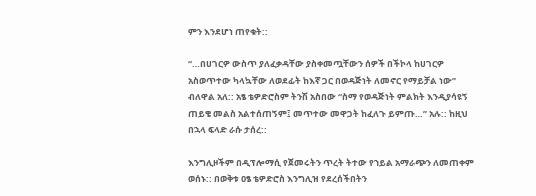ምን እንደሆነ ጠየቁት::

“…በሀገርዎ ውስጥ ያለፈቃዳቸው ያስቀመጧቸውን ሰዎች በችኮላ ከሀገርዎ አስወጥተው ካላኳቸው ለወደፊት ከእኛ ጋር በወዳጅነት ለመኖር የማይቻል ነው” ብለዋል አለ:: አፄ ቴዎድሮስም ትንሽ አስበው “ስማ የወዳጅነት ምልክት እንዲያሳዩኝ ጠይቄ መልስ አልተሰጠኝም፤ መጥተው መዋጋት ከፈለጉ ይምጡ…” አሉ:: ከዚህ በኋላ ፍላድ ራሱ ታሰረ::

እንግሊዞችም በዲፕሎማሲ የጀመሩትን ጥረት ትተው የኀይል አማራጭን ለመጠቀም ወሰኑ:: በወቅቱ ዐፄ ቴዎድሮስ እንግሊዝ የደረሰችበትን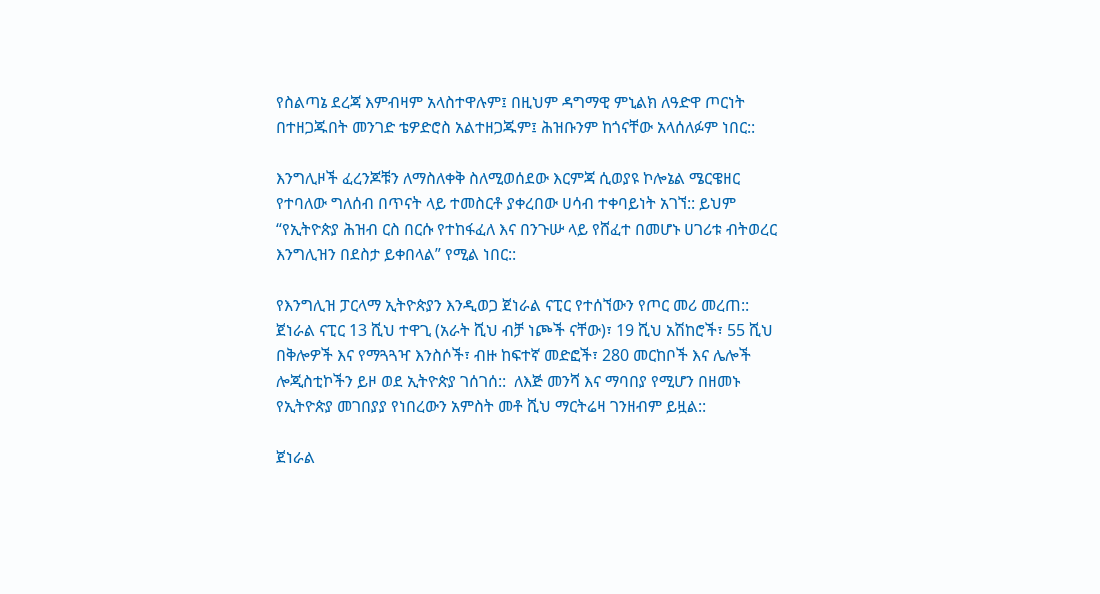የስልጣኔ ደረጃ እምብዛም አላስተዋሉም፤ በዚህም ዳግማዊ ምኒልክ ለዓድዋ ጦርነት በተዘጋጁበት መንገድ ቴዎድሮስ አልተዘጋጁም፤ ሕዝቡንም ከጎናቸው አላሰለፉም ነበር::

እንግሊዞች ፈረንጆቹን ለማስለቀቅ ስለሚወሰደው እርምጃ ሲወያዩ ኮሎኔል ሜርዌዘር የተባለው ግለሰብ በጥናት ላይ ተመስርቶ ያቀረበው ሀሳብ ተቀባይነት አገኘ:: ይህም “የኢትዮጵያ ሕዝብ ርስ በርሱ የተከፋፈለ እና በንጉሡ ላይ የሸፈተ በመሆኑ ሀገሪቱ ብትወረር እንግሊዝን በደስታ ይቀበላል” የሚል ነበር::

የእንግሊዝ ፓርላማ ኢትዮጵያን እንዲወጋ ጀነራል ናፒር የተሰኘውን የጦር መሪ መረጠ:: ጀነራል ናፒር 13 ሺህ ተዋጊ (አራት ሺህ ብቻ ነጮች ናቸው)፣ 19 ሺህ አሽከሮች፣ 55 ሺህ በቅሎዎች እና የማጓጓዣ እንስሶች፣ ብዙ ከፍተኛ መድፎች፣ 280 መርከቦች እና ሌሎች ሎጂስቲኮችን ይዞ ወደ ኢትዮጵያ ገሰገሰ::  ለእጅ መንሻ እና ማባበያ የሚሆን በዘመኑ የኢትዮጵያ መገበያያ የነበረውን አምስት መቶ ሺህ ማርትሬዛ ገንዘብም ይዟል::

ጀነራል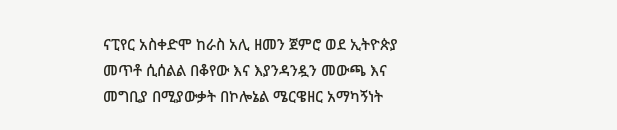ናፒየር አስቀድሞ ከራስ አሊ ዘመን ጀምሮ ወደ ኢትዮጵያ መጥቶ ሲሰልል በቆየው እና እያንዳንዷን መውጫ እና መግቢያ በሚያውቃት በኮሎኔል ሜርዌዘር አማካኝነት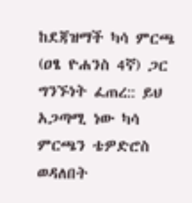ከደጃዝማች ካሳ ምርጫ (ዐፄ ዮሐንስ 4ኛ) ጋር ግንኙነት ፈጠረ:: ይህ አጋጣሚ ነው ካሳ ምርጫን ቴዎድሮስ ወዳለበት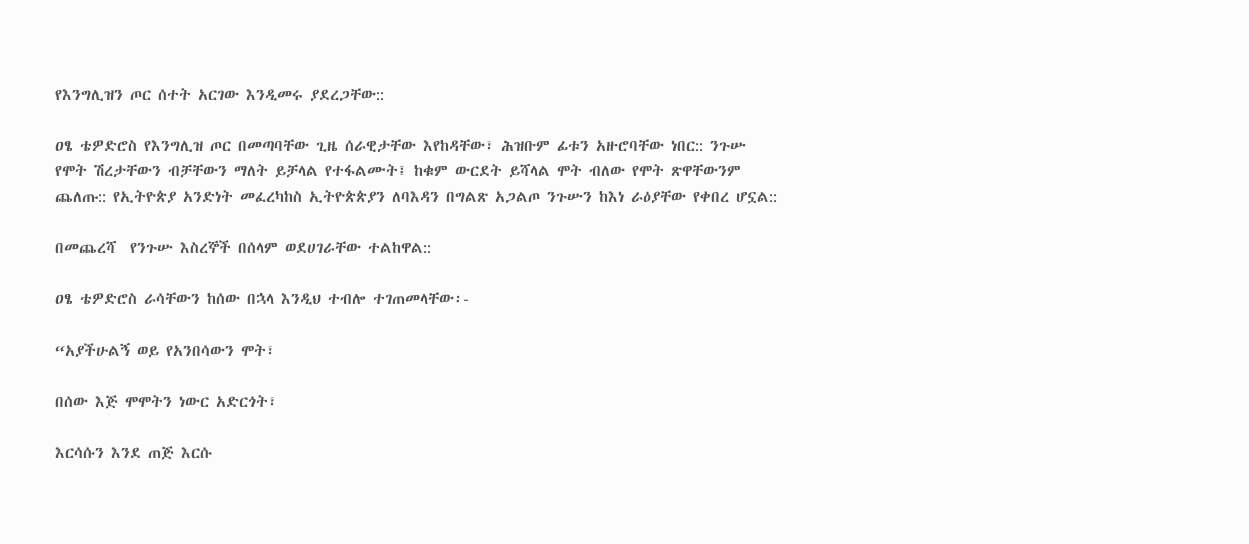የእንግሊዝን ጦር ሰተት አርገው እንዲመሩ ያደረጋቸው::

ዐፄ ቴዎድሮስ የእንግሊዝ ጦር በመጣባቸው ጊዜ ሰራዊታቸው እየከዳቸው፣ ሕዝቡም ፊቱን አዙሮባቸው ነበር:: ንጉሡ የሞት ሽረታቸውን ብቻቸውን ማለት ይቻላል የተፋልሙት፤ ከቁም ውርደት ይሻላል ሞት ብለው የሞት ጽዋቸውንም ጨለጡ:: የኢትዮጵያ አንድነት መፈረካከስ ኢትዮጵጵያን ለባእዳን በግልጽ አጋልጦ ንጉሡን ከእነ ራዕያቸው የቀበረ ሆኗል::

በመጨረሻ  የንጉሡ እስረኞች በሰላም ወደሀገራቸው ተልከዋል::

ዐፄ ቴዎድሮስ ራሳቸውን ከሰው በኋላ እንዲህ ተብሎ ተገጠመላቸው፡-

“አያችሁልኝ ወይ የአንበሳውን ሞት፣

በሰው እጅ ሞሞትን ነውር አድርጎት፣

እርሳሱን እንደ ጠጅ እርሱ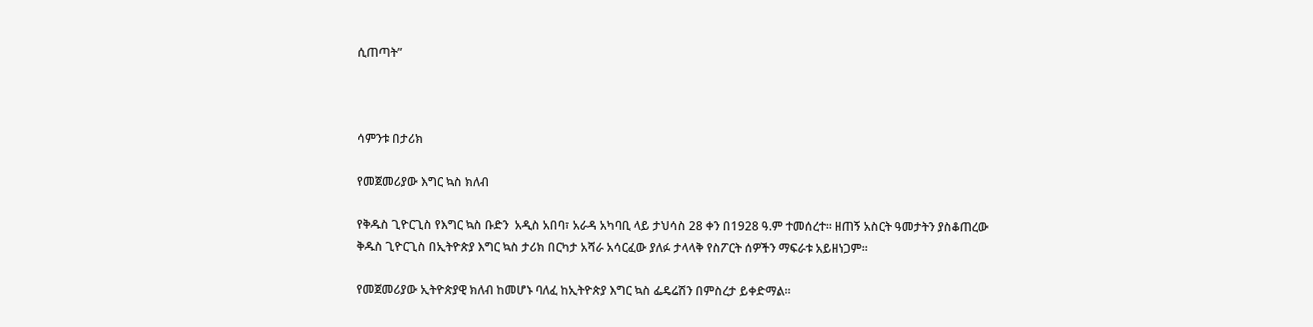ሲጠጣት”



ሳምንቱ በታሪክ

የመጀመሪያው እግር ኳስ ክለብ

የቅዱስ ጊዮርጊስ የእግር ኳስ ቡድን  አዲስ አበባ፣ አራዳ አካባቢ ላይ ታህሳስ 28 ቀን በ1928 ዓ.ም ተመሰረተ። ዘጠኝ አስርት ዓመታትን ያስቆጠረው ቅዱስ ጊዮርጊስ በኢትዮጵያ እግር ኳስ ታሪክ በርካታ አሻራ አሳርፈው ያለፉ ታላላቅ የስፖርት ሰዎችን ማፍራቱ አይዘነጋም፡፡

የመጀመሪያው ኢትዮጵያዊ ክለብ ከመሆኑ ባለፈ ከኢትዮጵያ እግር ኳስ ፌዴሬሽን በምስረታ ይቀድማል።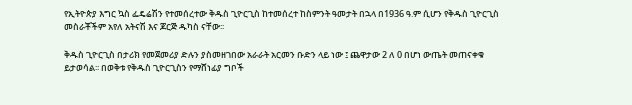የኢትዮጵያ እግር ኳስ ፌዴሬሽን የተመሰረተው ቅዱስ ጊዮርጊስ ከተመሰረተ ከስምንት ዓመታት በኋላ በ1936 ዓ.ም ሲሆን የቅዱስ ጊዮርጊስ መስራቾችም አየለ አትናሽ እና ጆርጅ ዱካስ ናቸው፡፡

ቅዱስ ጊዮርጊስ በታሪክ የመጀመሪያ ድሉን ያስመዘገበው አራራት አርመን ቡድን ላይ ነው ፤ ጨዋታው 2 ለ 0 በሆነ ውጤት መጠናቀቁ ይታወሳል፡፡ በወቅቱ የቅዱስ ጊዮርጊስን የማሸነፊያ ግቦች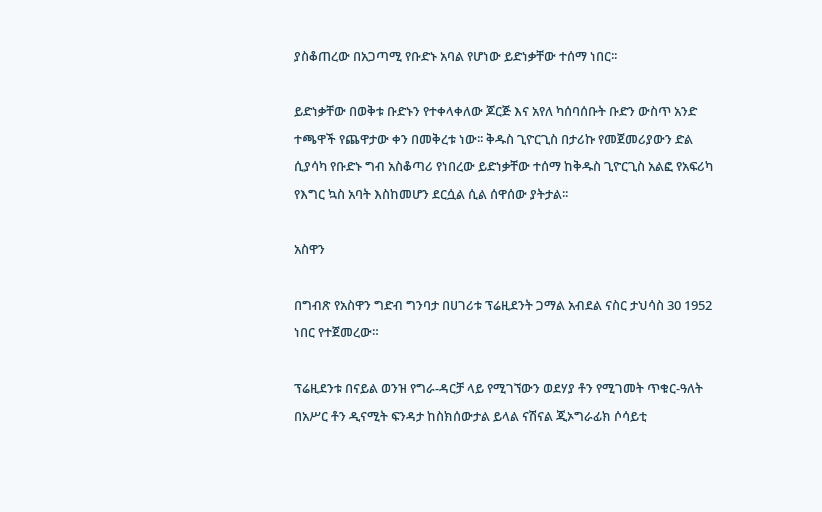ያስቆጠረው በአጋጣሚ የቡድኑ አባል የሆነው ይድነቃቸው ተሰማ ነበር፡፡

ይድነቃቸው በወቅቱ ቡድኑን የተቀላቀለው ጆርጅ እና አየለ ካሰባሰቡት ቡድን ውስጥ አንድ ተጫዋች የጨዋታው ቀን በመቅረቱ ነው፡፡ ቅዱስ ጊዮርጊስ በታሪኩ የመጀመሪያውን ድል ሲያሳካ የቡድኑ ግብ አስቆጣሪ የነበረው ይድነቃቸው ተሰማ ከቅዱስ ጊዮርጊስ አልፎ የአፍሪካ የእግር ኳስ አባት እስከመሆን ደርሷል ሲል ሰዋሰው ያትታል፡፡

አስዋን

በግብጽ የአስዋን ግድብ ግንባታ በሀገሪቱ ፕሬዚደንት ጋማል አብደል ናስር ታህሳስ 30 1952 ነበር የተጀመረው።

ፕሬዚደንቱ በናይል ወንዝ የግራ-ዳርቻ ላይ የሚገኘውን ወደሃያ ቶን የሚገመት ጥቁር-ዓለት በአሥር ቶን ዲናሚት ፍንዳታ ከስክሰውታል ይላል ናሽናል ጂኦግራፊክ ሶሳይቲ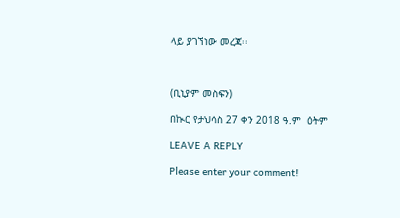ላይ ያገኘነው መረጃ፡፡



(ቢኒያም መስፍን)

በኲር የታህሳስ 27 ቀን 2018 ዓ.ም  ዕትም

LEAVE A REPLY

Please enter your comment!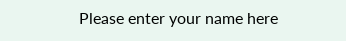Please enter your name here